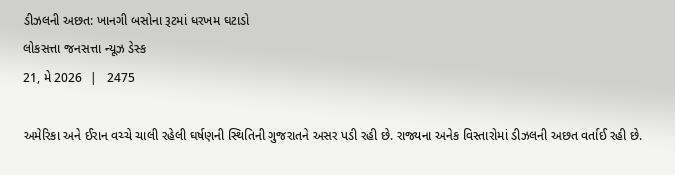ડીઝલની અછત: ખાનગી બસોના રૂટમાં ધરખમ ઘટાડો
લોકસત્તા જનસત્તા ન્યૂઝ ડેસ્ક
21, મે 2026  |   2475

અમેરિકા અને ઈરાન વચ્ચે ચાલી રહેલી ઘર્ષણની સ્થિતિની ગુજરાતને અસર પડી રહી છે. રાજ્યના અનેક વિસ્તારોમાં ડીઝલની અછત વર્તાઈ રહી છે.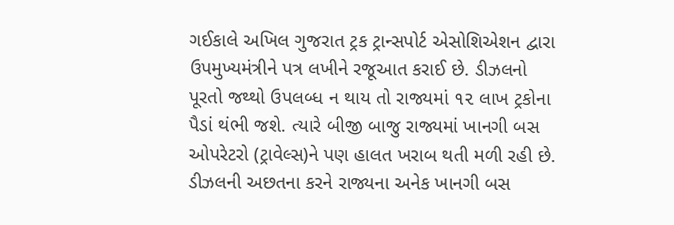ગઈકાલે અખિલ ગુજરાત ટ્રક ટ્રાન્સપોર્ટ એસોશિએશન દ્વારા ઉપમુખ્યમંત્રીને પત્ર લખીને રજૂઆત કરાઈ છે. ડીઝલનો પૂરતો જથ્થો ઉપલબ્ધ ન થાય તો રાજ્યમાં ૧૨ લાખ ટ્રકોના પૈડાં થંભી જશે. ત્યારે બીજી બાજુ રાજ્યમાં ખાનગી બસ ઓપરેટરો (ટ્રાવેલ્સ)ને પણ હાલત ખરાબ થતી મળી રહી છે. ડીઝલની અછતના કરને રાજ્યના અનેક ખાનગી બસ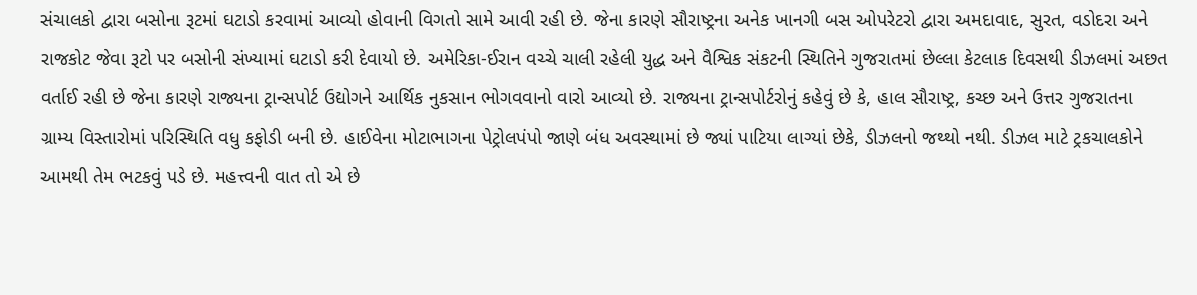સંચાલકો દ્વારા બસોના રૂટમાં ઘટાડો કરવામાં આવ્યો હોવાની વિગતો સામે આવી રહી છે. જેના કારણે સૌરાષ્ટ્રના અનેક ખાનગી બસ ઓપરેટરો દ્વારા અમદાવાદ, સુરત, વડોદરા અને રાજકોટ જેવા રૂટો પર બસોની સંખ્યામાં ઘટાડો કરી દેવાયો છે. અમેરિકા-ઈરાન વચ્ચે ચાલી રહેલી યુદ્ધ અને વૈશ્વિક સંકટની સ્થિતિને ગુજરાતમાં છેલ્લા કેટલાક દિવસથી ડીઝલમાં અછત વર્તાઈ રહી છે જેના કારણે રાજ્યના ટ્રાન્સપોર્ટ ઉદ્યોગને આર્થિક નુકસાન ભોગવવાનો વારો આવ્યો છે. રાજ્યના ટ્રાન્સપોર્ટરોનું કહેવું છે કે, હાલ સૌરાષ્ટ્ર, કચ્છ અને ઉત્તર ગુજરાતના ગ્રામ્ય વિસ્તારોમાં પરિસ્થિતિ વધુ કફોડી બની છે. હાઈવેના મોટાભાગના પેટ્રોલપંપો જાણે બંધ અવસ્થામાં છે જ્યાં પાટિયા લાગ્યાં છેકે, ડીઝલનો જથ્થો નથી. ડીઝલ માટે ટ્રકચાલકોને આમથી તેમ ભટકવું પડે છે. મહત્ત્વની વાત તો એ છે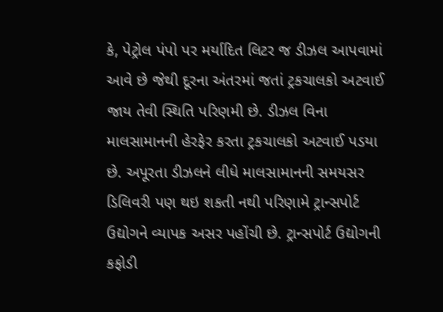કે, પેટ્રોલ પંપો પર મર્યાદિત લિટર જ ડીઝલ આપવામાં આવે છે જેથી દૂરના અંતરમાં જતાં ટ્રકચાલકો અટવાઈ જાય તેવી સ્થિતિ પરિણમી છે. ડીઝલ વિના માલસામાનની હેરફેર કરતા ટ્રકચાલકો અટવાઈ પડયા છે. અપૂરતા ડીઝલને લીધે માલસામાનની સમયસર ડિલિવરી પણ થઇ શકતી નથી પરિણામે ટ્રાન્સપોર્ટ ઉદ્યોગને વ્યાપક અસર પહોંચી છે. ટ્રાન્સપોર્ટ ઉદ્યોગની કફોડી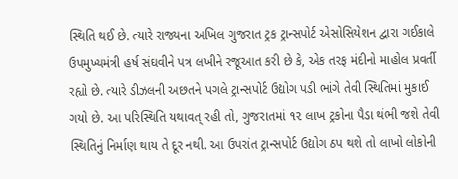સ્થિતિ થઈ છે. ત્યારે રાજ્યના અખિલ ગુજરાત ટ્રક ટ્રાન્સપોર્ટ એસોસિયેશન દ્વારા ગઈકાલે ઉપમુખ્યમંત્રી હર્ષ સંઘવીને પત્ર લખીને રજૂઆત કરી છે કે, એક તરફ મંદીનો માહોલ પ્રવર્તી રહ્યો છે. ત્યારે ડીઝલની અછતને પગલે ટ્રાન્સપોર્ટ ઉદ્યોગ પડી ભાંગે તેવી સ્થિતિમાં મુકાઈ ગયો છે. આ પરિસ્થિતિ યથાવત્ રહી તો, ગુજરાતમાં ૧૨ લાખ ટ્રકોના પૈડા થંભી જશે તેવી સ્થિતિનું નિર્માણ થાય તે દૂર નથી. આ ઉપરાંત ટ્રાન્સપોર્ટ ઉદ્યોગ ઠપ થશે તો લાખો લોકોની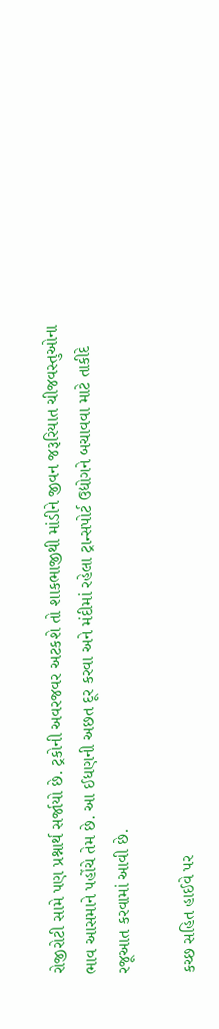રોજીરોટી સામે પણ પ્રશ્નાર્થ સર્જાયો છે. ટ્રકોની અવરજવર અટકશે તો શાકભાજીથી માંડીને જીવન જરૂરિયાત ચીજવસ્તુઓના ભાવ આસમાને પહોંચે તેમ છે. આ ઈધણની અછત દૂર કરવા અને મંદીમાં રહેલા ટ્રાન્સપોર્ટ ઉદ્યોગને બચાવવા માટે તાકીદે રજૂઆત કરવામાં આવી છે.

કચ્છ સહિત હાઈવે પર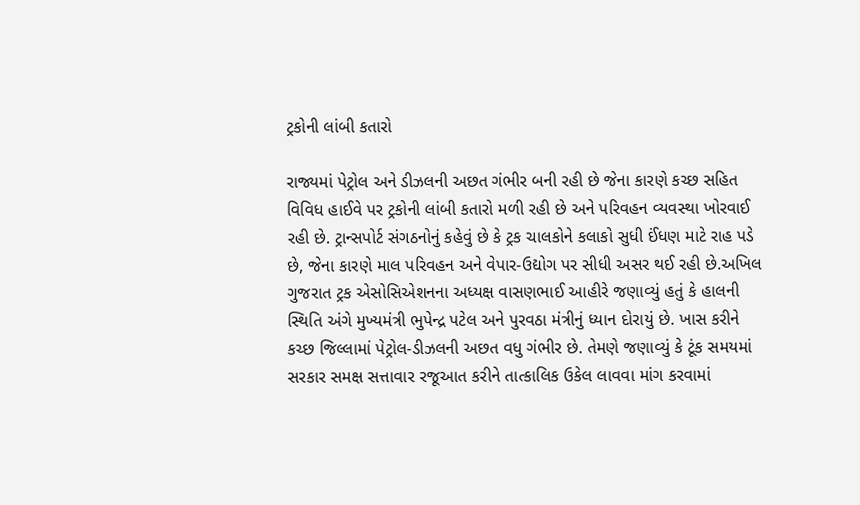ટ્રકોની લાંબી કતારો

રાજ્યમાં પેટ્રોલ અને ડીઝલની અછત ગંભીર બની રહી છે જેના કારણે કચ્છ સહિત વિવિધ હાઈવે પર ટ્રકોની લાંબી કતારો મળી રહી છે અને પરિવહન વ્યવસ્થા ખોરવાઈ રહી છે. ટ્રાન્સપોર્ટ સંગઠનોનું કહેવું છે કે ટ્રક ચાલકોને કલાકો સુધી ઈંધણ માટે રાહ પડે છે, જેના કારણે માલ પરિવહન અને વેપાર-ઉદ્યોગ પર સીધી અસર થઈ રહી છે.અખિલ ગુજરાત ટ્રક એસોસિએશનના અધ્યક્ષ વાસણભાઈ આહીરે જણાવ્યું હતું કે હાલની સ્થિતિ અંગે મુખ્યમંત્રી ભુપેન્દ્ર પટેલ અને પુરવઠા મંત્રીનું ધ્યાન દોરાયું છે. ખાસ કરીને કચ્છ જિલ્લામાં પેટ્રોલ-ડીઝલની અછત વધુ ગંભીર છે. તેમણે જણાવ્યું કે ટૂંક સમયમાં સરકાર સમક્ષ સત્તાવાર રજૂઆત કરીને તાત્કાલિક ઉકેલ લાવવા માંગ કરવામાં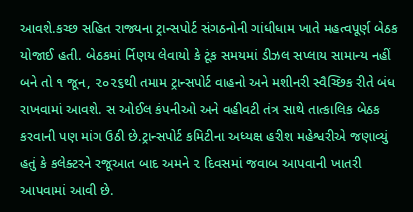આવશે.કચ્છ સહિત રાજ્યના ટ્રાન્સપોર્ટ સંગઠનોની ગાંધીધામ ખાતે મહત્વપૂર્ણ બેઠક યોજાઈ હતી. બેઠકમાં ર્નિણય લેવાયો કે ટૂંક સમયમાં ડીઝલ સપ્લાય સામાન્ય નહીં બને તો ૧ જૂન, ૨૦૨૬થી તમામ ટ્રાન્સપોર્ટ વાહનો અને મશીનરી સ્વૈચ્છિક રીતે બંધ રાખવામાં આવશે. સ ઓઈલ કંપનીઓ અને વહીવટી તંત્ર સાથે તાત્કાલિક બેઠક કરવાની પણ માંગ ઉઠી છે.ટ્રાન્સપોર્ટ કમિટીના અધ્યક્ષ હરીશ મહેશ્વરીએ જણાવ્યું હતું કે કલેક્ટરને રજૂઆત બાદ અમને ૨ દિવસમાં જવાબ આપવાની ખાતરી આપવામાં આવી છે.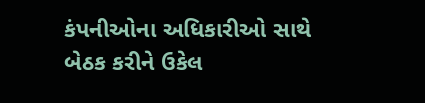કંપનીઓના અધિકારીઓ સાથે બેઠક કરીને ઉકેલ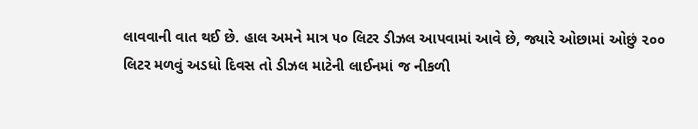લાવવાની વાત થઈ છે. હાલ અમને માત્ર ૫૦ લિટર ડીઝલ આપવામાં આવે છે, જ્યારે ઓછામાં ઓછું ૨૦૦ લિટર મળવું અડધો દિવસ તો ડીઝલ માટેની લાઈનમાં જ નીકળી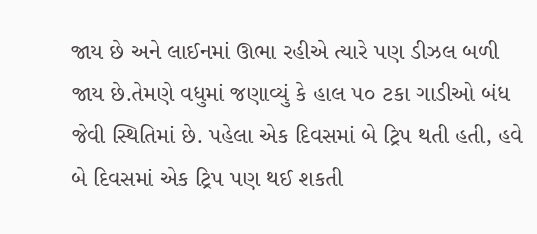જાય છે અને લાઈનમાં ઊભા રહીએ ત્યારે પણ ડીઝલ બળી જાય છે.તેમણે વધુમાં જણાવ્યું કે હાલ ૫૦ ટકા ગાડીઓ બંધ જેવી સ્થિતિમાં છે. પહેલા એક દિવસમાં બે ટ્રિપ થતી હતી, હવે બે દિવસમાં એક ટ્રિપ પણ થઈ શકતી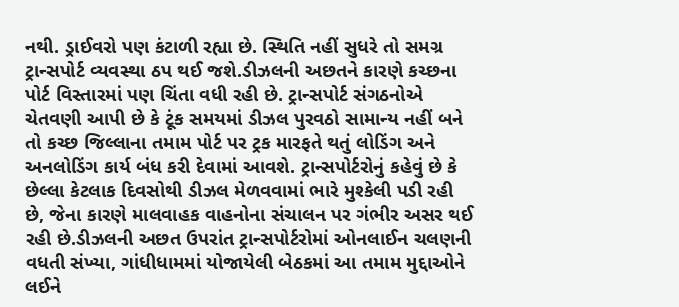નથી. ડ્રાઈવરો પણ કંટાળી રહ્યા છે. સ્થિતિ નહીં સુધરે તો સમગ્ર ટ્રાન્સપોર્ટ વ્યવસ્થા ઠપ થઈ જશે.ડીઝલની અછતને કારણે કચ્છના પોર્ટ વિસ્તારમાં પણ ચિંતા વધી રહી છે. ટ્રાન્સપોર્ટ સંગઠનોએ ચેતવણી આપી છે કે ટૂંક સમયમાં ડીઝલ પુરવઠો સામાન્ય નહીં બને તો કચ્છ જિલ્લાના તમામ પોર્ટ પર ટ્રક મારફતે થતું લોડિંગ અને અનલોડિંગ કાર્ય બંધ કરી દેવામાં આવશે. ટ્રાન્સપોર્ટરોનું કહેવું છે કે છેલ્લા કેટલાક દિવસોથી ડીઝલ મેળવવામાં ભારે મુશ્કેલી પડી રહી છે, જેના કારણે માલવાહક વાહનોના સંચાલન પર ગંભીર અસર થઈ રહી છે.ડીઝલની અછત ઉપરાંત ટ્રાન્સપોર્ટરોમાં ઓનલાઈન ચલણની વધતી સંખ્યા, ગાંધીધામમાં યોજાયેલી બેઠકમાં આ તમામ મુદ્દાઓને લઈને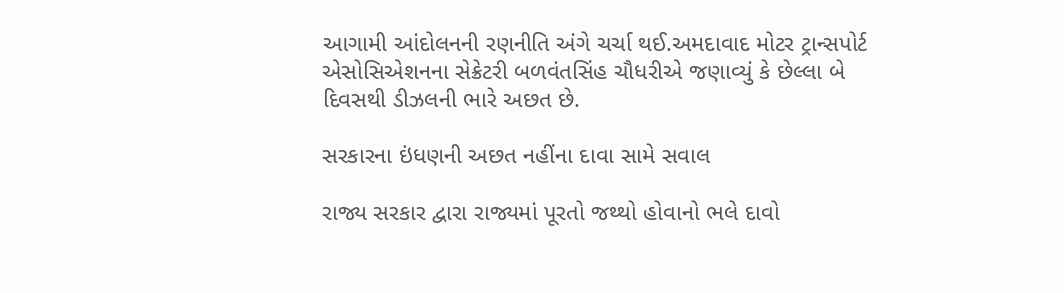આગામી આંદોલનની રણનીતિ અંગે ચર્ચા થઈ.અમદાવાદ મોટર ટ્રાન્સપોર્ટ એસોસિએશનના સેક્રેટરી બળવંતસિંહ ચૌધરીએ જણાવ્યું કે છેલ્લા બે દિવસથી ડીઝલની ભારે અછત છે.

સરકારના ઇંધણની અછત નહીંના દાવા સામે સવાલ

રાજ્ય સરકાર દ્વારા રાજ્યમાં પૂરતો જથ્થો હોવાનો ભલે દાવો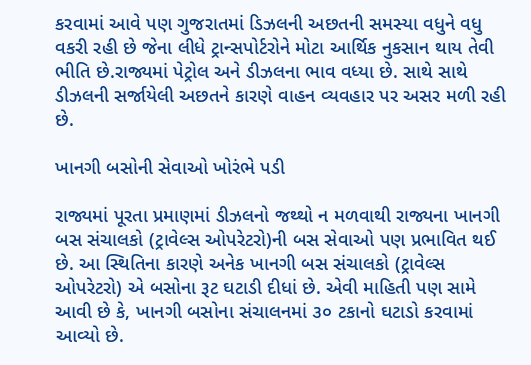કરવામાં આવે પણ ગુજરાતમાં ડિઝલની અછતની સમસ્યા વધુને વધુ વકરી રહી છે જેના લીધે ટ્રાન્સપોર્ટરોને મોટા આર્થિક નુકસાન થાય તેવી ભીતિ છે.રાજ્યમાં પેટ્રોલ અને ડીઝલના ભાવ વધ્યા છે. સાથે સાથે ડીઝલની સર્જાયેલી અછતને કારણે વાહન વ્યવહાર પર અસર મળી રહી છે.

ખાનગી બસોની સેવાઓ ખોરંભે પડી

રાજ્યમાં પૂરતા પ્રમાણમાં ડીઝલનો જથ્થો ન મળવાથી રાજ્યના ખાનગી બસ સંચાલકો (ટ્રાવેલ્સ ઓપરેટરો)ની બસ સેવાઓ પણ પ્રભાવિત થઈ છે. આ સ્થિતિના કારણે અનેક ખાનગી બસ સંચાલકો (ટ્રાવેલ્સ ઓપરેટરો) એ બસોના રૂટ ઘટાડી દીધાં છે. એવી માહિતી પણ સામે આવી છે કે, ખાનગી બસોના સંચાલનમાં ૩૦ ટકાનો ઘટાડો કરવામાં આવ્યો છે.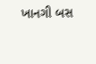ખાનગી બસ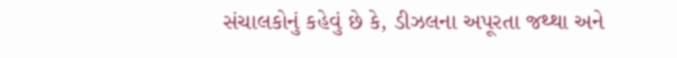સંચાલકોનું કહેવું છે કે, ડીઝલના અપૂરતા જથ્થા અને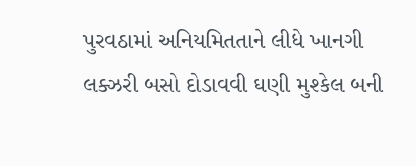પુરવઠામાં અનિયમિતતાને લીધે ખાનગી લક્ઝરી બસો દોડાવવી ઘણી મુશ્કેલ બની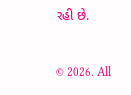રહી છે.


© 2026. All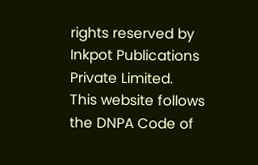rights reserved by Inkpot Publications Private Limited.
This website follows the DNPA Code of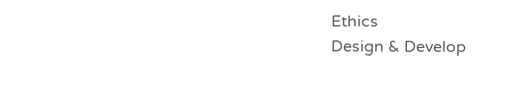Ethics
Design & Develop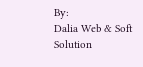By:
Dalia Web & Soft Solution